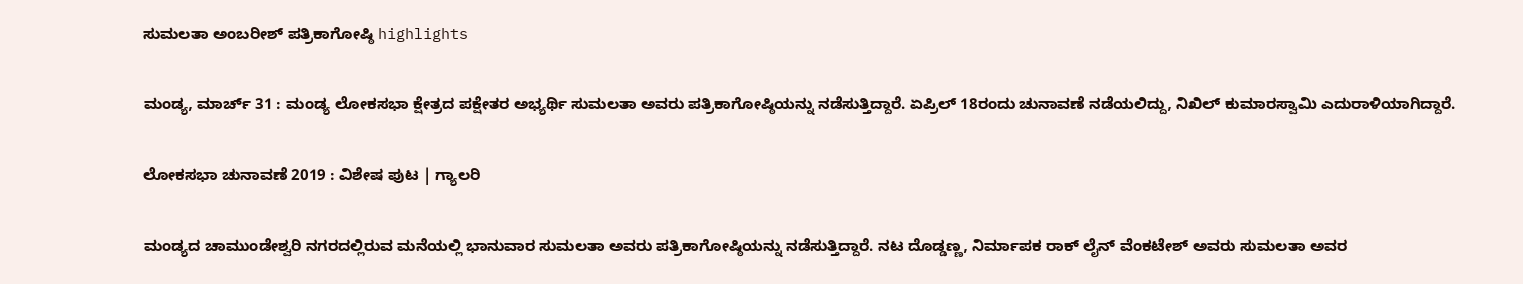ಸುಮಲತಾ ಅಂಬರೀಶ್ ಪತ್ರಿಕಾಗೋಷ್ಠಿ highlights

ಮಂಡ್ಯ, ಮಾರ್ಚ್ 31 : ಮಂಡ್ಯ ಲೋಕಸಭಾ ಕ್ಷೇತ್ರದ ಪಕ್ಷೇತರ ಅಭ್ಯರ್ಥಿ ಸುಮಲತಾ ಅವರು ಪತ್ರಿಕಾಗೋಷ್ಠಿಯನ್ನು ನಡೆಸುತ್ತಿದ್ದಾರೆ. ಏಪ್ರಿಲ್ 18ರಂದು ಚುನಾವಣೆ ನಡೆಯಲಿದ್ದು, ನಿಖಿಲ್ ಕುಮಾರಸ್ವಾಮಿ ಎದುರಾಳಿಯಾಗಿದ್ದಾರೆ.

ಲೋಕಸಭಾ ಚುನಾವಣೆ 2019 : ವಿಶೇಷ ಪುಟ | ಗ್ಯಾಲರಿ

ಮಂಡ್ಯದ ಚಾಮುಂಡೇಶ್ವರಿ ನಗರದಲ್ಲಿರುವ ಮನೆಯಲ್ಲಿ ಭಾನುವಾರ ಸುಮಲತಾ ಅವರು ಪತ್ರಿಕಾಗೋಷ್ಠಿಯನ್ನು ನಡೆಸುತ್ತಿದ್ದಾರೆ. ನಟ ದೊಡ್ಡಣ್ಣ, ನಿರ್ಮಾಪಕ ರಾಕ್‌ ಲೈನ್ ವೆಂಕಟೇಶ್ ಅವರು ಸುಮಲತಾ ಅವರ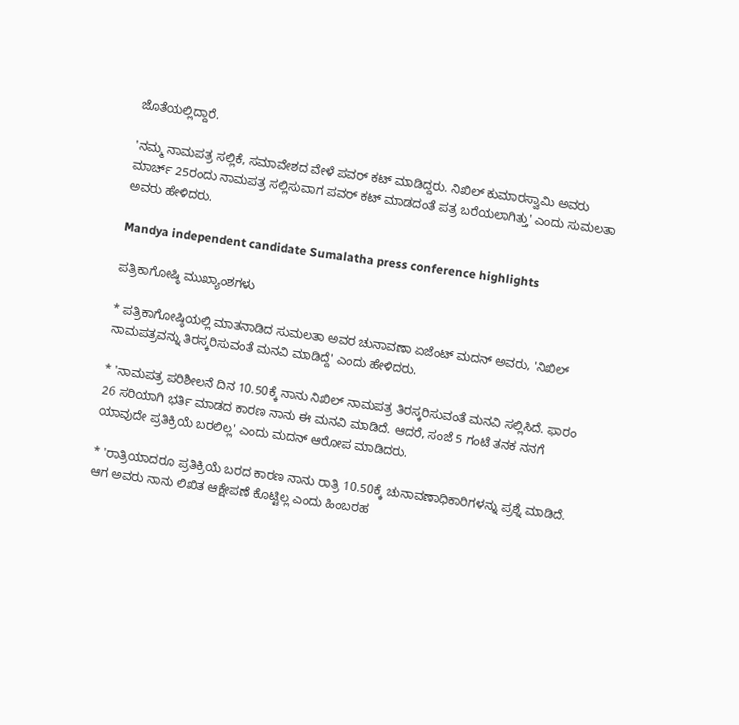ಜೊತೆಯಲ್ಲಿದ್ದಾರೆ.

'ನಮ್ಮ ನಾಮಪತ್ರ ಸಲ್ಲಿಕೆ, ಸಮಾವೇಶದ ವೇಳೆ ಪವರ್ ಕಟ್ ಮಾಡಿದ್ದರು. ನಿಖಿಲ್ ಕುಮಾರಸ್ವಾಮಿ ಅವರು ಮಾರ್ಚ್ 25ರಂದು ನಾಮಪತ್ರ ಸಲ್ಲಿಸುವಾಗ ಪವರ್ ಕಟ್ ಮಾಡದಂತೆ ಪತ್ರ ಬರೆಯಲಾಗಿತ್ತು' ಎಂದು ಸುಮಲತಾ ಅವರು ಹೇಳಿದರು.

Mandya independent candidate Sumalatha press conference highlights

ಪತ್ರಿಕಾಗೋಷ್ಠಿ ಮುಖ್ಯಾಂಶಗಳು

* ಪತ್ರಿಕಾಗೋಷ್ಠಿಯಲ್ಲಿ ಮಾತನಾಡಿದ ಸುಮಲತಾ ಅವರ ಚುನಾವಣಾ ಏಜೆಂಟ್ ಮದನ್ ಅವರು, 'ನಿಖಿಲ್ ನಾಮಪತ್ರವನ್ನು ತಿರಸ್ಕರಿಸುವಂತೆ ಮನವಿ ಮಾಡಿದ್ದೆ' ಎಂದು ಹೇಳಿದರು.

* 'ನಾಮಪತ್ರ ಪರಿಶೀಲನೆ ದಿನ 10.50ಕ್ಕೆ ನಾನು ನಿಖಿಲ್ ನಾಮಪತ್ರ ತಿರಸ್ಕರಿಸುವಂತೆ ಮನವಿ ಸಲ್ಲಿಸಿದೆ. ಫಾರಂ 26 ಸರಿಯಾಗಿ ಭರ್ತಿ ಮಾಡದ ಕಾರಣ ನಾನು ಈ ಮನವಿ ಮಾಡಿದೆ. ಆದರೆ, ಸಂಜೆ 5 ಗಂಟೆ ತನಕ ನನಗೆ ಯಾವುದೇ ಪ್ರತಿಕ್ರಿಯೆ ಬರಲಿಲ್ಲ' ಎಂದು ಮದನ್ ಆರೋಪ ಮಾಡಿದರು.

* 'ರಾತ್ರಿಯಾದರೂ ಪ್ರತಿಕ್ರಿಯೆ ಬರದ ಕಾರಣ ನಾನು ರಾತ್ರಿ 10.50ಕ್ಕೆ ಚುನಾವಣಾಧಿಕಾರಿಗಳನ್ನು ಪ್ರಶ್ನೆ ಮಾಡಿದೆ. ಆಗ ಅವರು ನಾನು ಲಿಖಿತ ಆಕ್ಷೇಪಣೆ ಕೊಟ್ಟಿಲ್ಲ ಎಂದು ಹಿಂಬರಹ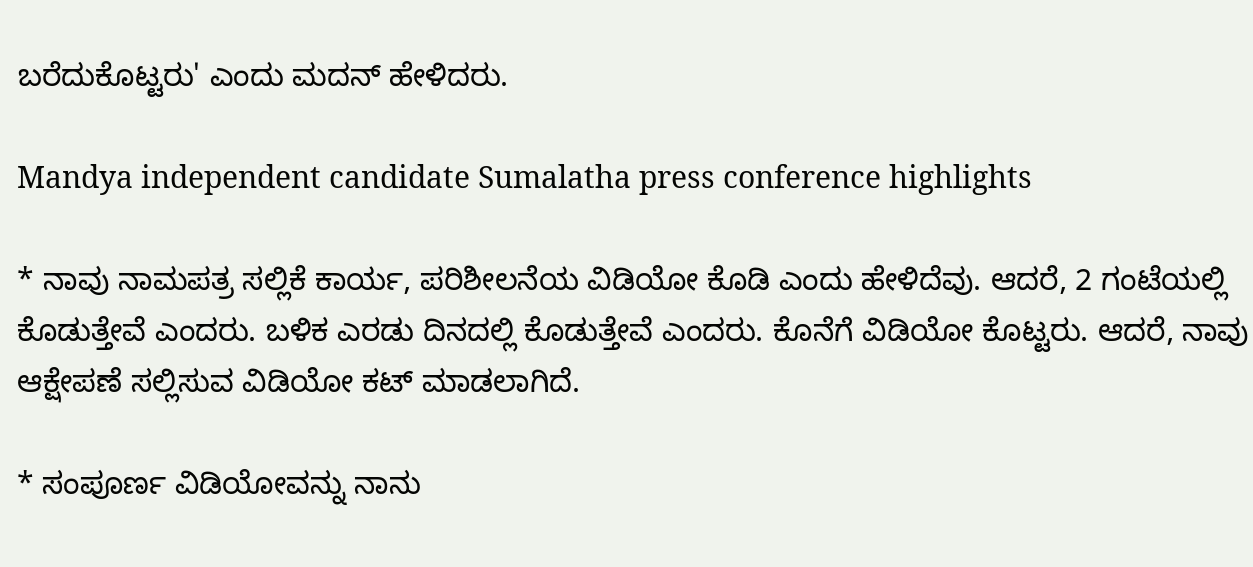ಬರೆದುಕೊಟ್ಟರು' ಎಂದು ಮದನ್ ಹೇಳಿದರು.

Mandya independent candidate Sumalatha press conference highlights

* ನಾವು ನಾಮಪತ್ರ ಸಲ್ಲಿಕೆ ಕಾರ್ಯ, ಪರಿಶೀಲನೆಯ ವಿಡಿಯೋ ಕೊಡಿ ಎಂದು ಹೇಳಿದೆವು. ಆದರೆ, 2 ಗಂಟೆಯಲ್ಲಿ ಕೊಡುತ್ತೇವೆ ಎಂದರು. ಬಳಿಕ ಎರಡು ದಿನದಲ್ಲಿ ಕೊಡುತ್ತೇವೆ ಎಂದರು. ಕೊನೆಗೆ ವಿಡಿಯೋ ಕೊಟ್ಟರು. ಆದರೆ, ನಾವು ಆಕ್ಷೇಪಣೆ ಸಲ್ಲಿಸುವ ವಿಡಿಯೋ ಕಟ್ ಮಾಡಲಾಗಿದೆ.

* ಸಂಪೂರ್ಣ ವಿಡಿಯೋವನ್ನು ನಾನು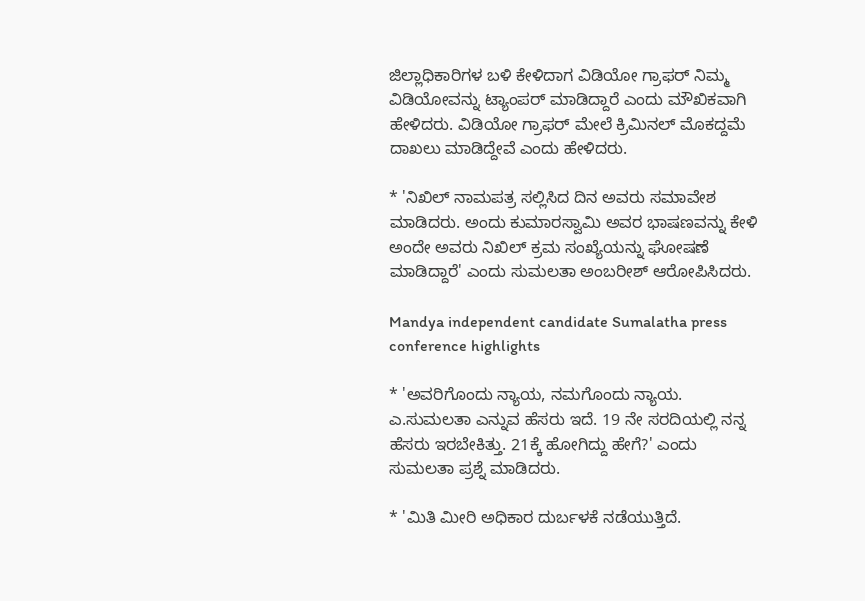ಜಿಲ್ಲಾಧಿಕಾರಿಗಳ ಬಳಿ ಕೇಳಿದಾಗ ವಿಡಿಯೋ ಗ್ರಾಫರ್ ನಿಮ್ಮ ವಿಡಿಯೋವನ್ನು ಟ್ಯಾಂಪರ್ ಮಾಡಿದ್ದಾರೆ ಎಂದು ಮೌಖಿಕವಾಗಿ ಹೇಳಿದರು. ವಿಡಿಯೋ ಗ್ರಾಫರ್ ಮೇಲೆ ಕ್ರಿಮಿನಲ್ ಮೊಕದ್ದಮೆ ದಾಖಲು ಮಾಡಿದ್ದೇವೆ ಎಂದು ಹೇಳಿದರು.

* 'ನಿಖಿಲ್ ನಾಮಪತ್ರ ಸಲ್ಲಿಸಿದ ದಿನ ಅವರು ಸಮಾವೇಶ ಮಾಡಿದರು. ಅಂದು ಕುಮಾರಸ್ವಾಮಿ ಅವರ ಭಾಷಣವನ್ನು ಕೇಳಿ ಅಂದೇ ಅವರು ನಿಖಿಲ್ ಕ್ರಮ ಸಂಖ್ಯೆಯನ್ನು ಘೋಷಣೆ ಮಾಡಿದ್ದಾರೆ' ಎಂದು ಸುಮಲತಾ ಅಂಬರೀಶ್ ಆರೋಪಿಸಿದರು.

Mandya independent candidate Sumalatha press conference highlights

* 'ಅವರಿಗೊಂದು ನ್ಯಾಯ, ನಮಗೊಂದು ನ್ಯಾಯ. ಎ.ಸುಮಲತಾ ಎನ್ನುವ ಹೆಸರು ಇದೆ. 19 ನೇ ಸರದಿಯಲ್ಲಿ ನನ್ನ ಹೆಸರು ಇರಬೇಕಿತ್ತು. 21ಕ್ಕೆ ಹೋಗಿದ್ದು ಹೇಗೆ?' ಎಂದು ಸುಮಲತಾ ಪ್ರಶ್ನೆ ಮಾಡಿದರು.

* 'ಮಿತಿ ಮೀರಿ ಅಧಿಕಾರ ದುರ್ಬಳಕೆ ನಡೆಯುತ್ತಿದೆ.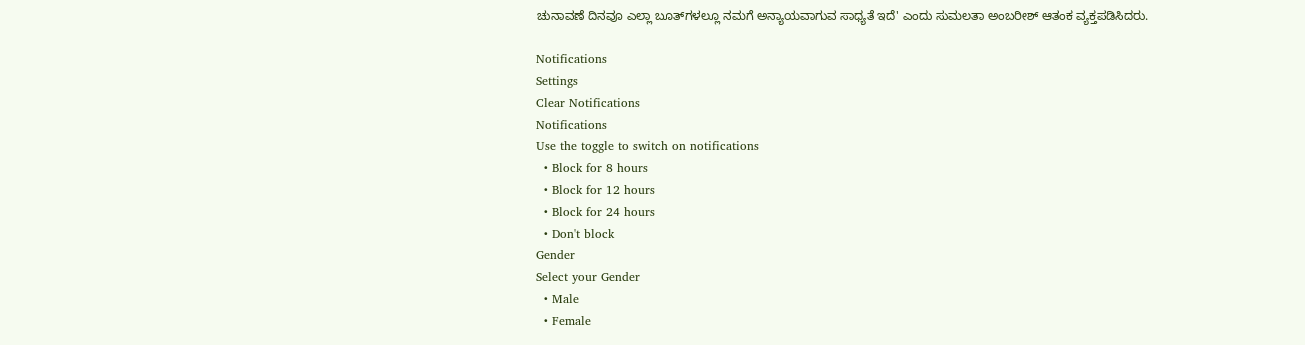ಚುನಾವಣೆ ದಿನವೂ ಎಲ್ಲಾ ಬೂತ್‌ಗಳಲ್ಲೂ ನಮಗೆ ಅನ್ಯಾಯವಾಗುವ ಸಾಧ್ಯತೆ ಇದೆ' ಎಂದು ಸುಮಲತಾ ಅಂಬರೀಶ್ ಆತಂಕ ವ್ಯಕ್ತಪಡಿಸಿದರು.

Notifications
Settings
Clear Notifications
Notifications
Use the toggle to switch on notifications
  • Block for 8 hours
  • Block for 12 hours
  • Block for 24 hours
  • Don't block
Gender
Select your Gender
  • Male
  • Female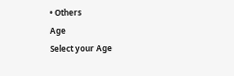• Others
Age
Select your Age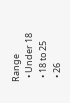Range
  • Under 18
  • 18 to 25
  • 26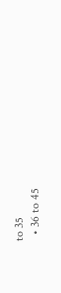to 35
  • 36 to 45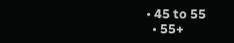• 45 to 55
  • 55+